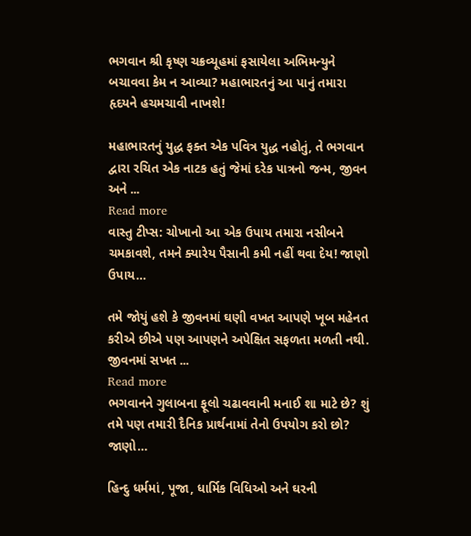ભગવાન શ્રી કૃષ્ણ ચક્રવ્યૂહમાં ફસાયેલા અભિમન્યુને બચાવવા કેમ ન આવ્યા? મહાભારતનું આ પાનું તમારા હૃદયને હચમચાવી નાખશે!

મહાભારતનું યુદ્ધ ફક્ત એક પવિત્ર યુદ્ધ નહોતું, તે ભગવાન દ્વારા રચિત એક નાટક હતું જેમાં દરેક પાત્રનો જન્મ, જીવન અને ...
Read more
વાસ્તુ ટીપ્સ: ચોખાનો આ એક ઉપાય તમારા નસીબને ચમકાવશે, તમને ક્યારેય પૈસાની કમી નહીં થવા દેય! જાણો ઉપાય…

તમે જોયું હશે કે જીવનમાં ઘણી વખત આપણે ખૂબ મહેનત કરીએ છીએ પણ આપણને અપેક્ષિત સફળતા મળતી નથી. જીવનમાં સખત ...
Read more
ભગવાનને ગુલાબના ફૂલો ચઢાવવાની મનાઈ શા માટે છે? શું તમે પણ તમારી દૈનિક પ્રાર્થનામાં તેનો ઉપયોગ કરો છો? જાણો…

હિન્દુ ધર્મમાં, પૂજા, ધાર્મિક વિધિઓ અને ઘરની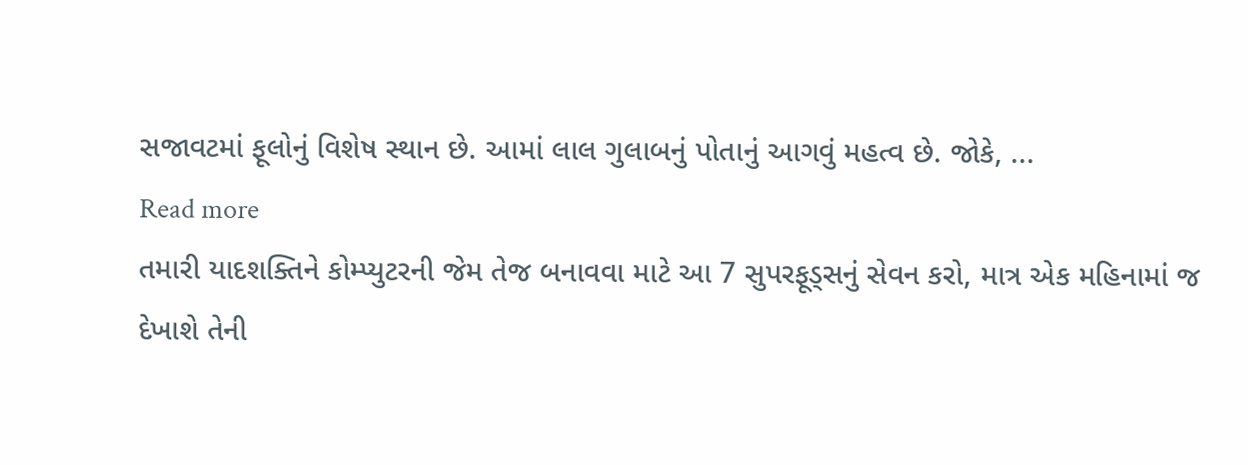સજાવટમાં ફૂલોનું વિશેષ સ્થાન છે. આમાં લાલ ગુલાબનું પોતાનું આગવું મહત્વ છે. જોકે, ...
Read more
તમારી યાદશક્તિને કોમ્પ્યુટરની જેમ તેજ બનાવવા માટે આ 7 સુપરફૂડ્સનું સેવન કરો, માત્ર એક મહિનામાં જ દેખાશે તેની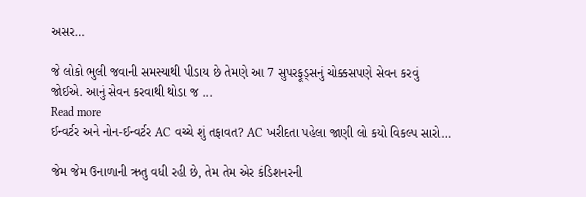અસર…

જે લોકો ભુલી જવાની સમસ્યાથી પીડાય છે તેમણે આ 7 સુપરફૂડ્સનું ચોક્કસપણે સેવન કરવું જોઈએ. આનું સેવન કરવાથી થોડા જ ...
Read more
ઈન્વર્ટર અને નોન-ઈન્વર્ટર AC વચ્ચે શું તફાવત? AC ખરીદતા પહેલા જાણી લો કયો વિકલ્પ સારો…

જેમ જેમ ઉનાળાની ઋતુ વધી રહી છે, તેમ તેમ એર કંડિશનરની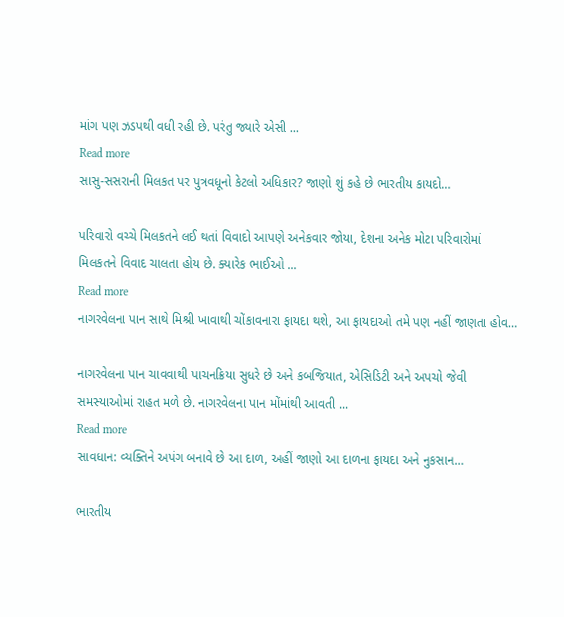માંગ પણ ઝડપથી વધી રહી છે. પરંતુ જ્યારે એસી ...
Read more
સાસુ-સસરાની મિલકત પર પુત્રવધૂનો કેટલો અધિકાર? જાણો શું કહે છે ભારતીય કાયદો…

પરિવારો વચ્ચે મિલકતને લઈ થતાં વિવાદો આપણે અનેકવાર જોયા, દેશના અનેક મોટા પરિવારોમાં મિલકતને વિવાદ ચાલતા હોય છે. ક્યારેક ભાઈઓ ...
Read more
નાગરવેલના પાન સાથે મિશ્રી ખાવાથી ચોંકાવનારા ફાયદા થશે, આ ફાયદાઓ તમે પણ નહીં જાણતા હોવ…

નાગરવેલના પાન ચાવવાથી પાચનક્રિયા સુધરે છે અને કબજિયાત, એસિડિટી અને અપચો જેવી સમસ્યાઓમાં રાહત મળે છે. નાગરવેલના પાન મોંમાંથી આવતી ...
Read more
સાવધાન: વ્યક્તિને અપંગ બનાવે છે આ દાળ, અહીં જાણો આ દાળના ફાયદા અને નુકસાન…

ભારતીય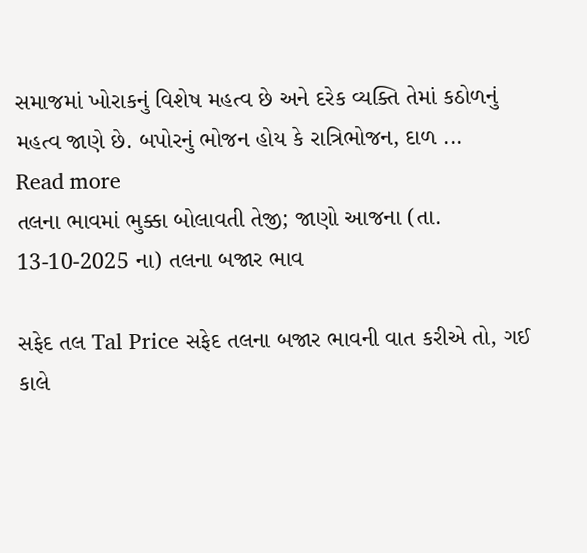સમાજમાં ખોરાકનું વિશેષ મહત્વ છે અને દરેક વ્યક્તિ તેમાં કઠોળનું મહત્વ જાણે છે. બપોરનું ભોજન હોય કે રાત્રિભોજન, દાળ ...
Read more
તલના ભાવમાં ભુક્કા બોલાવતી તેજી; જાણો આજના (તા. 13-10-2025 ના) તલના બજાર ભાવ

સફેદ તલ Tal Price સફેદ તલના બજાર ભાવની વાત કરીએ તો, ગઈ કાલે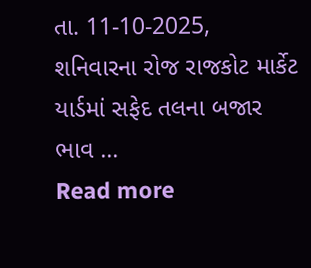તા. 11-10-2025, શનિવારના રોજ રાજકોટ માર્કેટ યાર્ડમાં સફેદ તલના બજાર ભાવ ...
Read more